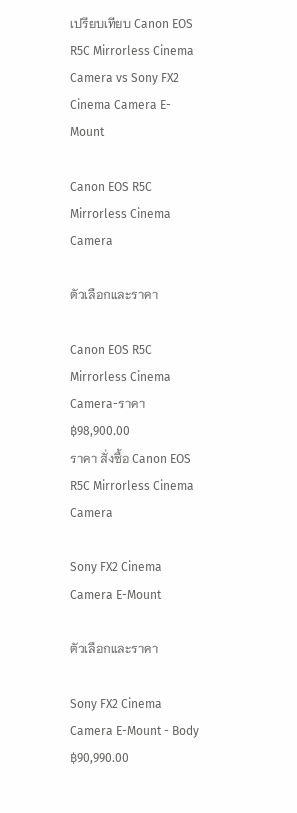เปรียบเทียบ Canon EOS R5C Mirrorless Cinema Camera vs Sony FX2 Cinema Camera E-Mount

Canon EOS R5C Mirrorless Cinema Camera

ตัวเลือกและราคา

Canon EOS R5C Mirrorless Cinema Camera-ราคา ฿98,900.00
ราคา สั่งซื้อ Canon EOS R5C Mirrorless Cinema Camera

Sony FX2 Cinema Camera E-Mount

ตัวเลือกและราคา

Sony FX2 Cinema Camera E-Mount - Body ฿90,990.00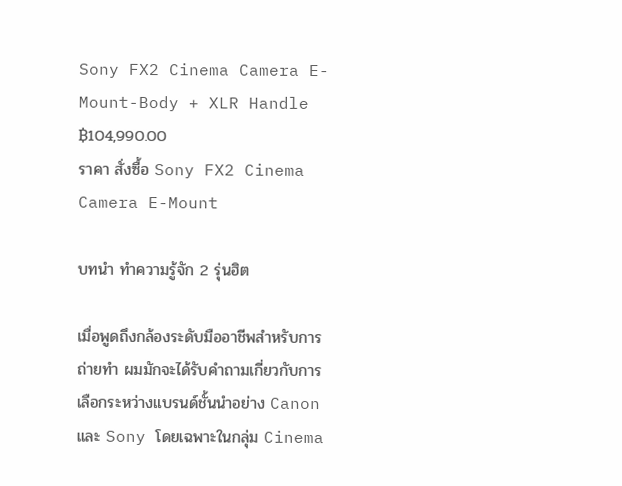Sony FX2 Cinema Camera E-Mount-Body + XLR Handle ฿104,990.00
ราคา สั่งซื้อ Sony FX2 Cinema Camera E-Mount

บทนำ ทำความรู้จัก 2 รุ่นฮิต

เมื่อพูดถึงกล้องระดับมืออาชีพสำหรับการถ่ายทำ ผมมักจะได้รับคำถามเกี่ยวกับการเลือกระหว่างแบรนด์ชั้นนำอย่าง Canon และ Sony โดยเฉพาะในกลุ่ม Cinema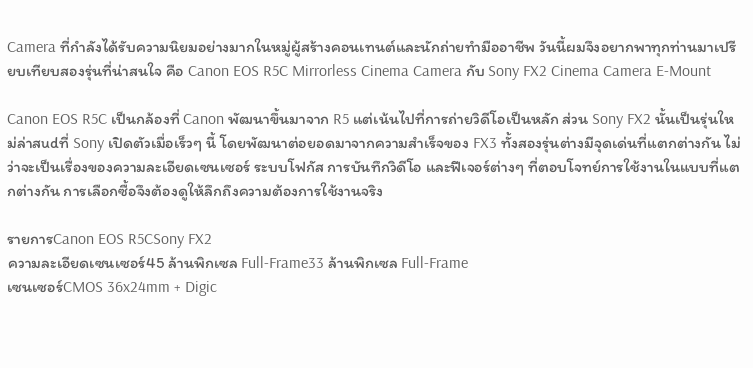Camera ที่กำลังได้รับความนิยมอย่างมากในหมู่ผู้สร้างคอนเทนต์และนักถ่ายทำมืออาชีพ วันนี้ผมจึงอยากพาทุกท่านมาเปรียบเทียบสองรุ่นที่น่าสนใจ คือ Canon EOS R5C Mirrorless Cinema Camera กับ Sony FX2 Cinema Camera E-Mount

Canon EOS R5C เป็นกล้องที่ Canon พัฒนาขึ้นมาจาก R5 แต่เน้นไปที่การถ่ายวิดีโอเป็นหลัก ส่วน Sony FX2 นั้นเป็นรุ่นใหม่ล่าสudที่ Sony เปิดตัวเมื่อเร็วๆ นี้ โดยพัฒนาต่อยอดมาจากความสำเร็จของ FX3 ทั้งสองรุ่นต่างมีจุดเด่นที่แตกต่างกัน ไม่ว่าจะเป็นเรื่องของความละเอียดเซนเซอร์ ระบบโฟกัส การบันทึกวิดีโอ และฟีเจอร์ต่างๆ ที่ตอบโจทย์การใช้งานในแบบที่แตกต่างกัน การเลือกซื้อจึงต้องดูให้ลึกถึงความต้องการใช้งานจริง

รายการCanon EOS R5CSony FX2
ความละเอียดเซนเซอร์45 ล้านพิกเซล Full-Frame33 ล้านพิกเซล Full-Frame
เซนเซอร์CMOS 36x24mm + Digic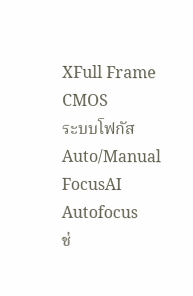XFull Frame CMOS
ระบบโฟกัสAuto/Manual FocusAI Autofocus
ช่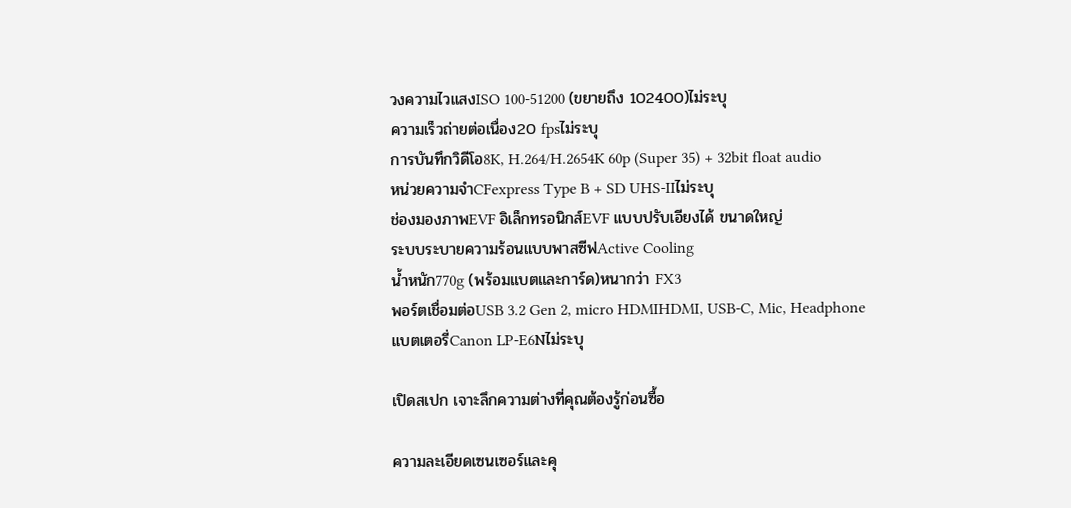วงความไวแสงISO 100-51200 (ขยายถึง 102400)ไม่ระบุ
ความเร็วถ่ายต่อเนื่อง20 fpsไม่ระบุ
การบันทึกวิดีโอ8K, H.264/H.2654K 60p (Super 35) + 32bit float audio
หน่วยความจำCFexpress Type B + SD UHS-IIไม่ระบุ
ช่องมองภาพEVF อิเล็กทรอนิกส์EVF แบบปรับเอียงได้ ขนาดใหญ่
ระบบระบายความร้อนแบบพาสซีฟActive Cooling
น้ำหนัก770g (พร้อมแบตและการ์ด)หนากว่า FX3
พอร์ตเชื่อมต่อUSB 3.2 Gen 2, micro HDMIHDMI, USB-C, Mic, Headphone
แบตเตอรี่Canon LP-E6Nไม่ระบุ

เปิดสเปก เจาะลึกความต่างที่คุณต้องรู้ก่อนซื้อ

ความละเอียดเซนเซอร์และคุ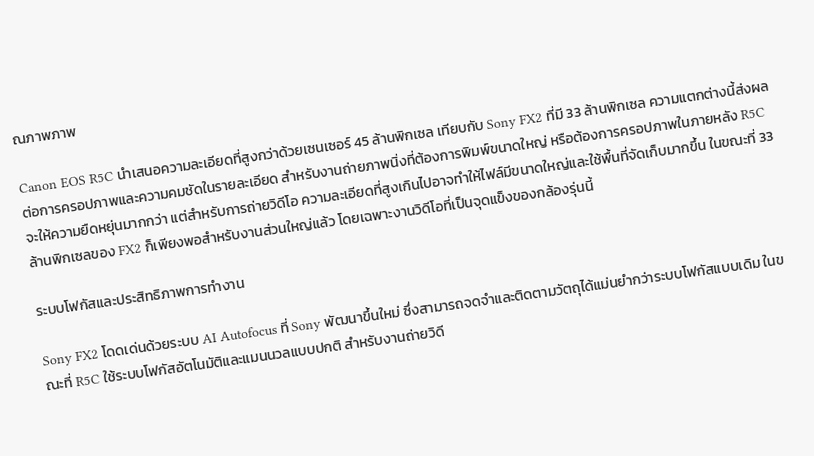ณภาพภาพ

Canon EOS R5C นำเสนอความละเอียดที่สูงกว่าด้วยเซนเซอร์ 45 ล้านพิกเซล เทียบกับ Sony FX2 ที่มี 33 ล้านพิกเซล ความแตกต่างนี้ส่งผลต่อการครอปภาพและความคมชัดในรายละเอียด สำหรับงานถ่ายภาพนิ่งที่ต้องการพิมพ์ขนาดใหญ่ หรือต้องการครอปภาพในภายหลัง R5C จะให้ความยืดหยุ่นมากกว่า แต่สำหรับการถ่ายวิดีโอ ความละเอียดที่สูงเกินไปอาจทำให้ไฟล์มีขนาดใหญ่และใช้พื้นที่จัดเก็บมากขึ้น ในขณะที่ 33 ล้านพิกเซลของ FX2 ก็เพียงพอสำหรับงานส่วนใหญ่แล้ว โดยเฉพาะงานวิดีโอที่เป็นจุดแข็งของกล้องรุ่นนี้

ระบบโฟกัสและประสิทธิภาพการทำงาน

Sony FX2 โดดเด่นด้วยระบบ AI Autofocus ที่ Sony พัฒนาขึ้นใหม่ ซึ่งสามารถจดจำและติดตามวัตถุได้แม่นยำกว่าระบบโฟกัสแบบเดิม ในขณะที่ R5C ใช้ระบบโฟกัสอัตโนมัติและแมนนวลแบบปกติ สำหรับงานถ่ายวิดี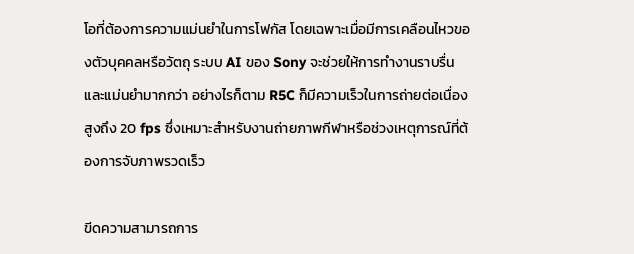โอที่ต้องการความแม่นยำในการโฟกัส โดยเฉพาะเมื่อมีการเคลือนไหวของตัวบุคคลหรือวัตถุ ระบบ AI ของ Sony จะช่วยให้การทำงานราบรื่นและแม่นยำมากกว่า อย่างไรก็ตาม R5C ก็มีความเร็วในการถ่ายต่อเนื่องสูงถึง 20 fps ซึ่งเหมาะสำหรับงานถ่ายภาพกีฬาหรือช่วงเหตุการณ์ที่ต้องการจับภาพรวดเร็ว

ขีดความสามารถการ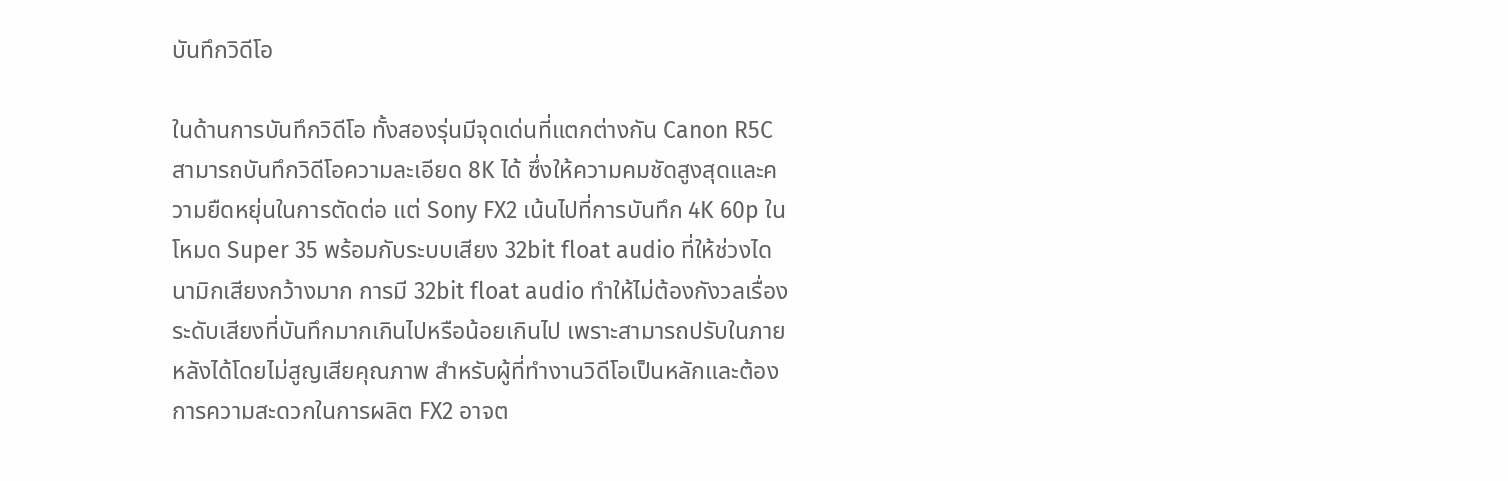บันทึกวิดีโอ

ในด้านการบันทึกวิดีโอ ทั้งสองรุ่นมีจุดเด่นที่แตกต่างกัน Canon R5C สามารถบันทึกวิดีโอความละเอียด 8K ได้ ซึ่งให้ความคมชัดสูงสุดและความยืดหยุ่นในการตัดต่อ แต่ Sony FX2 เน้นไปที่การบันทึก 4K 60p ในโหมด Super 35 พร้อมกับระบบเสียง 32bit float audio ที่ให้ช่วงไดนามิกเสียงกว้างมาก การมี 32bit float audio ทำให้ไม่ต้องกังวลเรื่องระดับเสียงที่บันทึกมากเกินไปหรือน้อยเกินไป เพราะสามารถปรับในภายหลังได้โดยไม่สูญเสียคุณภาพ สำหรับผู้ที่ทำงานวิดีโอเป็นหลักและต้องการความสะดวกในการผลิต FX2 อาจต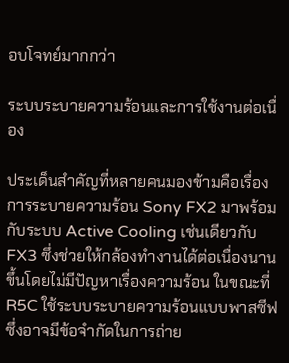อบโจทย์มากกว่า

ระบบระบายความร้อนและการใช้งานต่อเนื่อง

ประเด็นสำคัญที่หลายคนมองข้ามคือเรื่องการระบายความร้อน Sony FX2 มาพร้อมกับระบบ Active Cooling เช่นเดียวกับ FX3 ซึ่งช่วยให้กล้องทำงานได้ต่อเนื่องนานขึ้นโดยไม่มีปัญหาเรื่องความร้อน ในขณะที่ R5C ใช้ระบบระบายความร้อนแบบพาสซีฟ ซึ่งอาจมีข้อจำกัดในการถ่าย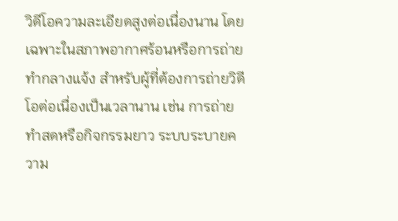วิดีโอความละเอียดสูงต่อเนื่องนาน โดยเฉพาะในสภาพอากาศร้อนหรือการถ่ายทำกลางแจ้ง สำหรับผู้ที่ต้องการถ่ายวิดีโอต่อเนื่องเป็นเวลานาน เช่น การถ่ายทำสดหรือกิจกรรมยาว ระบบระบายความ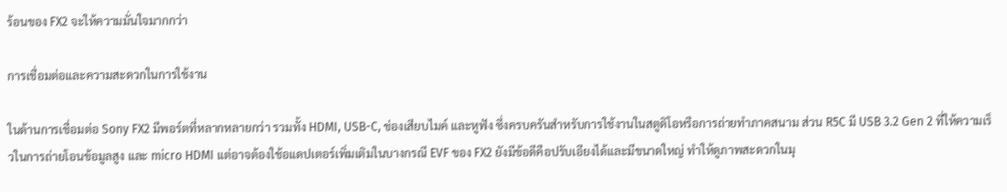ร้อนของ FX2 จะให้ความมั่นใจมากกว่า

การเชื่อมต่อและความสะดวกในการใช้งาน

ในด้านการเชื่อมต่อ Sony FX2 มีพอร์ตที่หลากหลายกว่า รวมทั้ง HDMI, USB-C, ช่องเสียบไมค์ และหูฟัง ซึ่งครบครันสำหรับการใช้งานในสตูดิโอหรือการถ่ายทำภาคสนาม ส่วน R5C มี USB 3.2 Gen 2 ที่ให้ความเร็วในการถ่ายโอนข้อมูลสูง และ micro HDMI แต่อาจต้องใช้อแดปเตอร์เพิ่มเติมในบางกรณี EVF ของ FX2 ยังมีข้อดีคือปรับเอียงได้และมีขนาดใหญ่ ทำให้ดูภาพสะดวกในมุ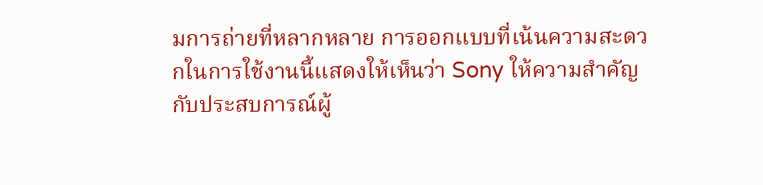มการถ่ายที่หลากหลาย การออกแบบที่เน้นความสะดวกในการใช้งานนี้แสดงให้เห็นว่า Sony ให้ความสำคัญกับประสบการณ์ผู้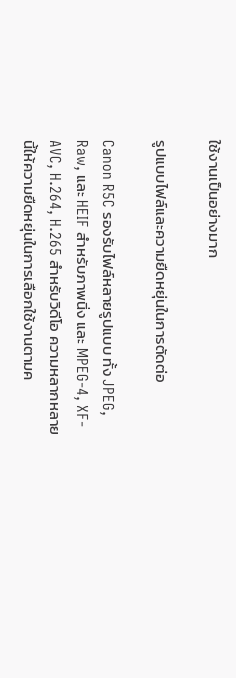ใช้งานเป็นอย่างมาก

รูปแบบไฟล์และความยืดหยุ่นในการตัดต่อ

Canon R5C รองรับไฟล์หลายรูปแบบ ทั้ง JPEG, Raw, และ HEIF สำหรับภาพนิ่ง และ MPEG-4, XF-AVC, H.264, H.265 สำหรับวิดีโอ ความหลากหลายนี้ให้ความยืดหยุ่นในการเลือกใช้งานตามค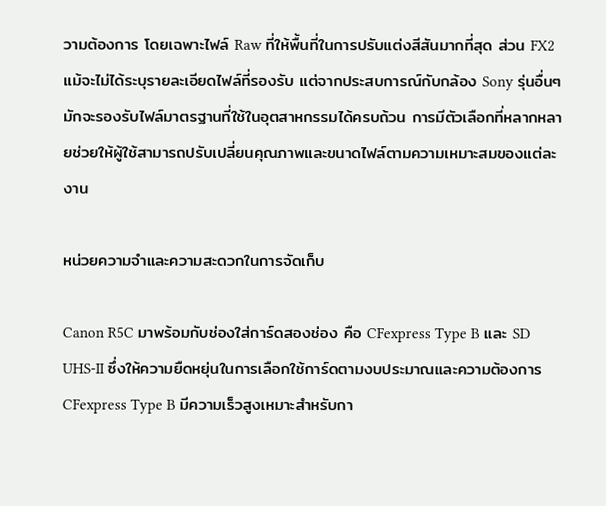วามต้องการ โดยเฉพาะไฟล์ Raw ที่ให้พื้นที่ในการปรับแต่งสีสันมากที่สุด ส่วน FX2 แม้จะไม่ได้ระบุรายละเอียดไฟล์ที่รองรับ แต่จากประสบการณ์กับกล้อง Sony รุ่นอื่นๆ มักจะรองรับไฟล์มาตรฐานที่ใช้ในอุตสาหกรรมได้ครบถ้วน การมีตัวเลือกที่หลากหลายช่วยให้ผู้ใช้สามารถปรับเปลี่ยนคุณภาพและขนาดไฟล์ตามความเหมาะสมของแต่ละงาน

หน่วยความจำและความสะดวกในการจัดเก็บ

Canon R5C มาพร้อมกับช่องใส่การ์ดสองช่อง คือ CFexpress Type B และ SD UHS-II ซึ่งให้ความยืดหยุ่นในการเลือกใช้การ์ดตามงบประมาณและความต้องการ CFexpress Type B มีความเร็วสูงเหมาะสำหรับกา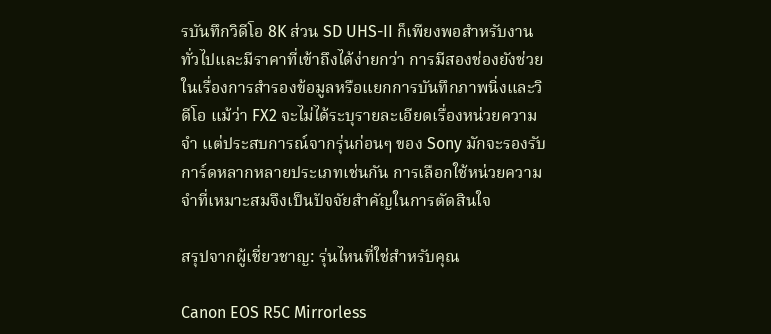รบันทึกวิดีโอ 8K ส่วน SD UHS-II ก็เพียงพอสำหรับงานทั่วไปและมีราคาที่เข้าถึงได้ง่ายกว่า การมีสองช่องยังช่วยในเรื่องการสำรองข้อมูลหรือแยกการบันทึกภาพนิ่งและวิดีโอ แม้ว่า FX2 จะไม่ได้ระบุรายละเอียดเรื่องหน่วยความจำ แต่ประสบการณ์จากรุ่นก่อนๆ ของ Sony มักจะรองรับการ์ดหลากหลายประเภทเช่นกัน การเลือกใช้หน่วยความจำที่เหมาะสมจึงเป็นปัจจัยสำคัญในการตัดสินใจ

สรุปจากผู้เชี่ยวชาญ: รุ่นไหนที่ใช่สำหรับคุณ

Canon EOS R5C Mirrorless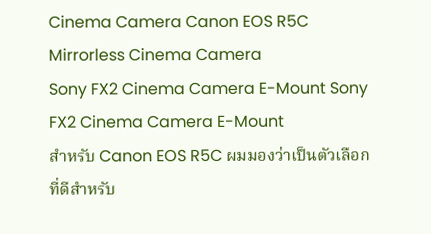Cinema Camera Canon EOS R5C Mirrorless Cinema Camera
Sony FX2 Cinema Camera E-Mount Sony FX2 Cinema Camera E-Mount
สำหรับ Canon EOS R5C ผมมองว่าเป็นตัวเลือกที่ดีสำหรับ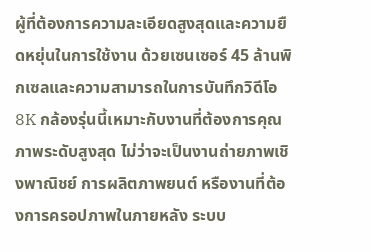ผู้ที่ต้องการความละเอียดสูงสุดและความยืดหยุ่นในการใช้งาน ด้วยเซนเซอร์ 45 ล้านพิกเซลและความสามารถในการบันทึกวิดีโอ 8K กล้องรุ่นนี้เหมาะกับงานที่ต้องการคุณภาพระดับสูงสุด ไม่ว่าจะเป็นงานถ่ายภาพเชิงพาณิชย์ การผลิตภาพยนต์ หรืองานที่ต้องการครอปภาพในภายหลัง ระบบ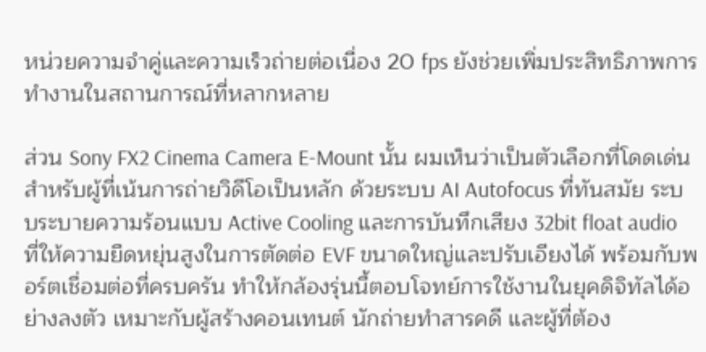หน่วยความจำคู่และความเร็วถ่ายต่อเนื่อง 20 fps ยังช่วยเพิ่มประสิทธิภาพการทำงานในสถานการณ์ที่หลากหลาย

ส่วน Sony FX2 Cinema Camera E-Mount นั้น ผมเห็นว่าเป็นตัวเลือกที่โดดเด่นสำหรับผู้ที่เน้นการถ่ายวิดีโอเป็นหลัก ด้วยระบบ AI Autofocus ที่ทันสมัย ระบบระบายความร้อนแบบ Active Cooling และการบันทึกเสียง 32bit float audio ที่ให้ความยืดหยุ่นสูงในการตัดต่อ EVF ขนาดใหญ่และปรับเอียงได้ พร้อมกับพอร์ตเชื่อมต่อที่ครบครัน ทำให้กล้องรุ่นนี้ตอบโจทย์การใช้งานในยุคดิจิทัลได้อย่างลงตัว เหมาะกับผู้สร้างคอนเทนต์ นักถ่ายทำสารคดี และผู้ที่ต้อง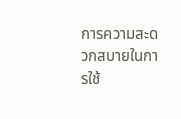การความสะดวกสบายในการใช้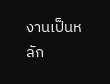งานเป็นหลัก